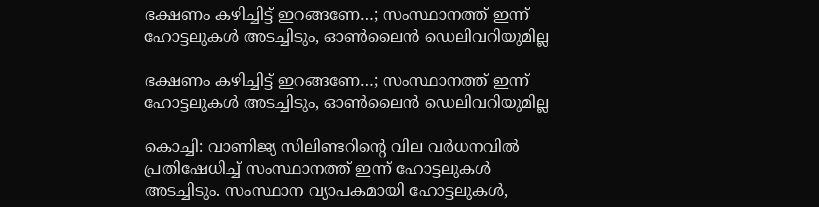ഭക്ഷണം കഴിച്ചിട്ട് ഇറങ്ങണേ…; സംസ്ഥാനത്ത് ഇന്ന് ഹോട്ടലുകൾ അടച്ചിടും, ഓൺലൈൻ ഡെലിവറിയുമില്ല

ഭക്ഷണം കഴിച്ചിട്ട് ഇറങ്ങണേ…; സംസ്ഥാനത്ത് ഇന്ന് ഹോട്ടലുകൾ അടച്ചിടും, ഓൺലൈൻ ഡെലിവറിയുമില്ല

കൊച്ചി: വാണിജ്യ സിലിണ്ടറിന്റെ വില വർധനവിൽ പ്രതിഷേധിച്ച് സംസ്ഥാനത്ത് ഇന്ന് ഹോട്ടലുകൾ അടച്ചിടും. സംസ്ഥാന വ്യാപകമായി ഹോട്ടലുകൾ,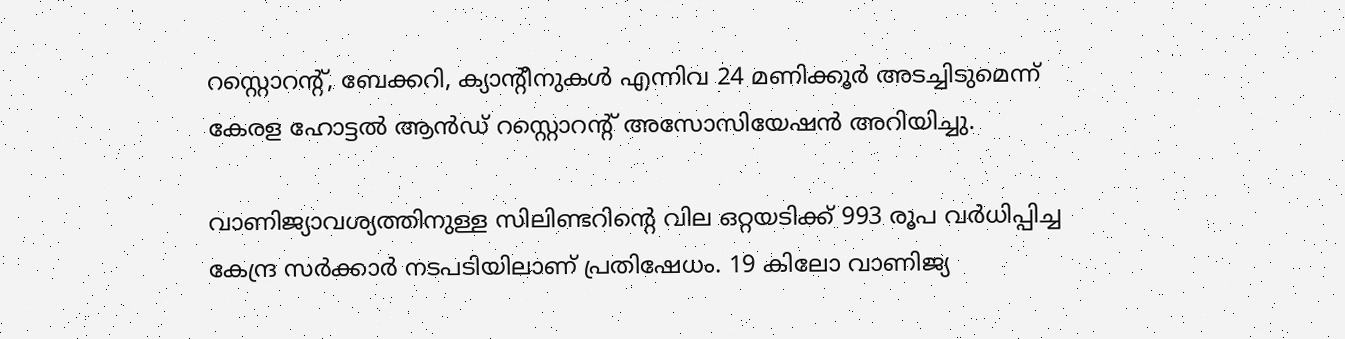റസ്റ്റൊറൻ്റ്, ബേക്കറി, ക്യാൻ്റീനുകൾ എന്നിവ 24 മണിക്കൂർ അടച്ചിടുമെന്ന് കേരള ഹോട്ടൽ ആൻഡ് റസ്റ്റൊറന്റ് അസോസിയേഷൻ അറിയിച്ചു.

വാണിജ്യാവശ്യത്തിനുള്ള സിലിണ്ടറിന്റെ വില ഒറ്റയടിക്ക് 993 രൂപ വർധിപ്പിച്ച കേന്ദ്ര സർക്കാർ നടപടിയിലാണ് പ്രതിഷേധം. 19 കിലോ വാണിജ്യ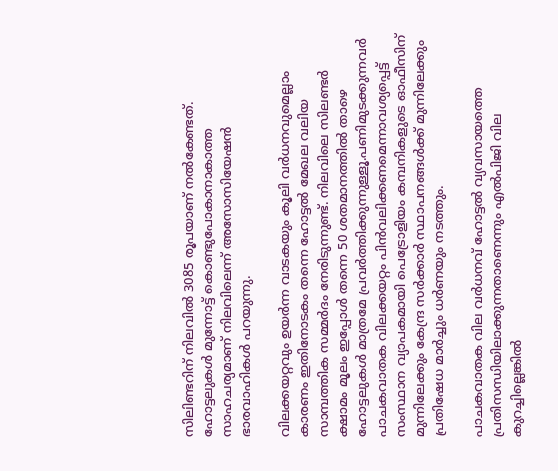സിലിണ്ടറിന് നിലവിൽ 3085 രൂപയാണ് നൽകേണ്ടത്. ഹോട്ടലുകൾ മുന്നോട്ട് കൊണ്ടുപോകാനാകാത്ത സാഹചര്യമാണ് നിലവിലെന്ന് അസോസിയേഷൻ ഭാരവാഹികൾ പറയുന്നു.

വിലക്കയറ്റവും ഉയർന്ന വാടകയും കൂലി വർധനവുമെല്ലാം കാരണം ഇതിനോടകം തന്നെ ഹോട്ടൽ മേഖല വലിയ സാമ്പത്തിക സമ്മർദം നേരിടുന്നുണ്ട്. നിലവിലെ സിലണ്ടർ ക്ഷാമം മൂലം ഇപ്പോൾ തന്നെ 50 ശതമാനത്തിൽ താഴെ ഹോട്ടലുകൾ മാത്രമേ പ്രവർത്തിക്കുന്നുള്ളൂ.പണിമുടക്കുന്നവർ പാചകവാതക വിലക്കയറ്റം പിൻവലിക്കണമെന്നാവശ്യപ്പെട്ട് സംസ്ഥാന വ്യാപകമായി പെട്രോളിയം കമ്പനികളുടെ ഓഫീസിന് മുന്നിലേക്കും കേന്ദ്ര സർക്കാർ സ്ഥാപനങ്ങൾക്ക് മുന്നിലേക്കും പ്രതിഷേധ മാർച്ചും ധർണയും നടത്തും.

പാചകവാതക വില വർധനവ് ഹോട്ടൽ വ്യവസായത്തെ പ്രതിസന്ധിയിലാക്കുന്നതാണെന്നും എൽപിജി വില കുറച്ചില്ലെങ്കിൽ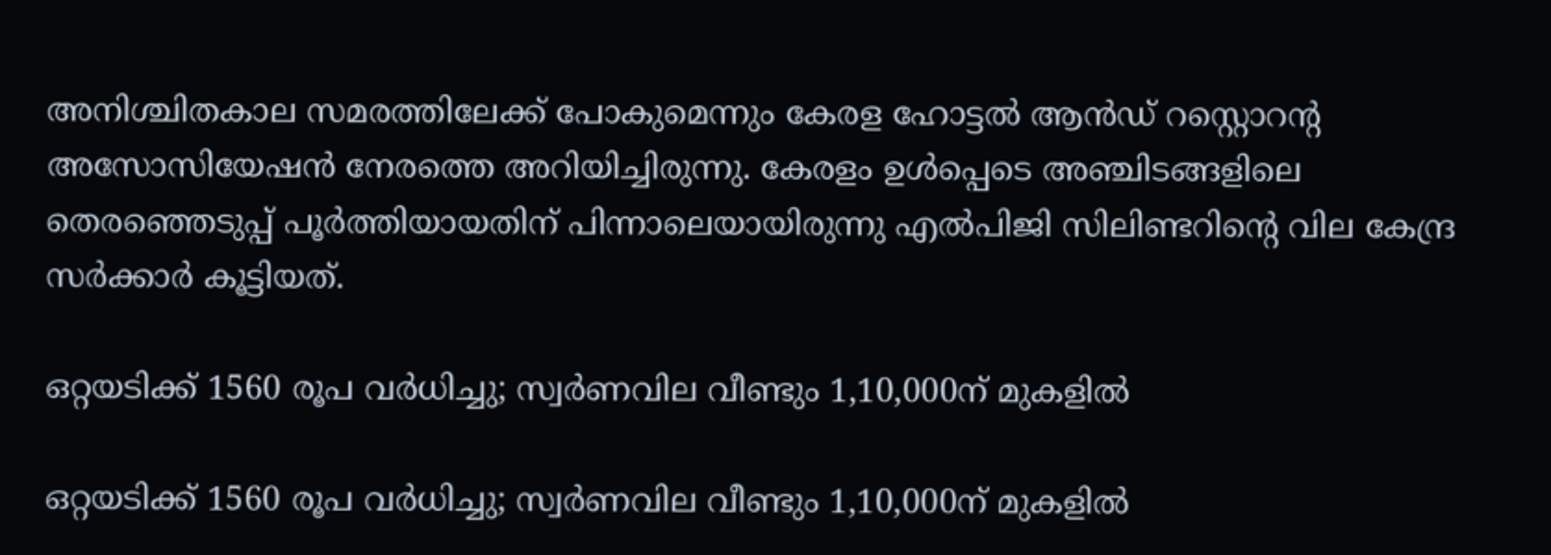അനിശ്ചിതകാല സമരത്തിലേക്ക് പോകുമെന്നും കേരള ഹോട്ടൽ ആൻഡ് റസ്റ്റൊറൻ്റ അസോസിയേഷൻ നേരത്തെ അറിയിച്ചിരുന്നു. കേരളം ഉൾപ്പെടെ അഞ്ചിടങ്ങളിലെ തെരഞ്ഞെടുപ്പ് പൂർത്തിയായതിന് പിന്നാലെയായിരുന്നു എൽപിജി സിലിണ്ടറിൻ്റെ വില കേന്ദ്ര സർക്കാർ കൂട്ടിയത്.

ഒറ്റയടിക്ക് 1560 രൂപ വര്‍ധിച്ചു; സ്വര്‍ണവില വീണ്ടും 1,10,000ന് മുകളില്‍

ഒറ്റയടിക്ക് 1560 രൂപ വര്‍ധിച്ചു; സ്വര്‍ണവില വീണ്ടും 1,10,000ന് മുകളില്‍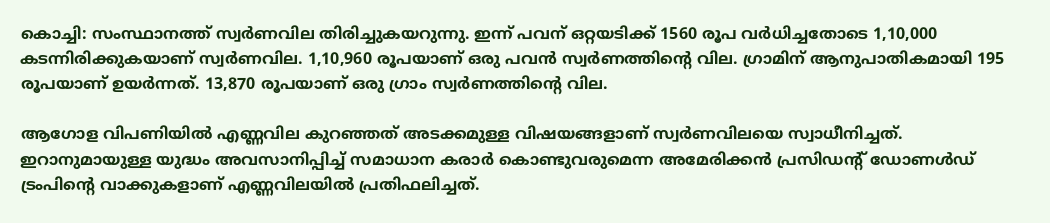കൊച്ചി: സംസ്ഥാനത്ത് സ്വര്‍ണവില തിരിച്ചുകയറുന്നു. ഇന്ന് പവന് ഒറ്റയടിക്ക് 1560 രൂപ വര്‍ധിച്ചതോടെ 1,10,000 കടന്നിരിക്കുകയാണ് സ്വര്‍ണവില. 1,10,960 രൂപയാണ് ഒരു പവന്‍ സ്വര്‍ണത്തിന്റെ വില. ഗ്രാമിന് ആനുപാതികമായി 195 രൂപയാണ് ഉയര്‍ന്നത്. 13,870 രൂപയാണ് ഒരു ഗ്രാം സ്വര്‍ണത്തിന്റെ വില.

ആഗോള വിപണിയില്‍ എണ്ണവില കുറഞ്ഞത് അടക്കമുള്ള വിഷയങ്ങളാണ് സ്വര്‍ണവിലയെ സ്വാധീനിച്ചത്. ഇറാനുമായുള്ള യുദ്ധം അവസാനിപ്പിച്ച് സമാധാന കരാര്‍ കൊണ്ടുവരുമെന്ന അമേരിക്കന്‍ പ്രസിഡന്റ് ഡോണള്‍ഡ് ട്രംപിന്റെ വാക്കുകളാണ് എണ്ണവിലയില്‍ പ്രതിഫലിച്ചത്.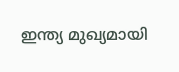ഇന്ത്യ മുഖ്യമായി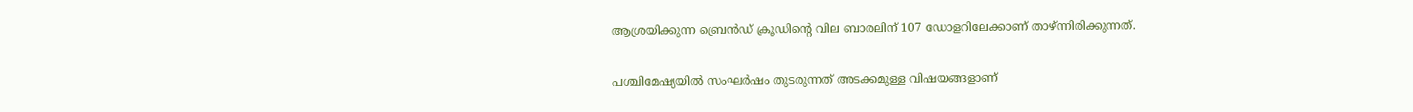ആശ്രയിക്കുന്ന ബ്രെന്‍ഡ് ക്രൂഡിന്റെ വില ബാരലിന് 107 ഡോളറിലേക്കാണ് താഴ്ന്നിരിക്കുന്നത്.

പശ്ചിമേഷ്യയില്‍ സംഘര്‍ഷം തുടരുന്നത് അടക്കമുള്ള വിഷയങ്ങളാണ്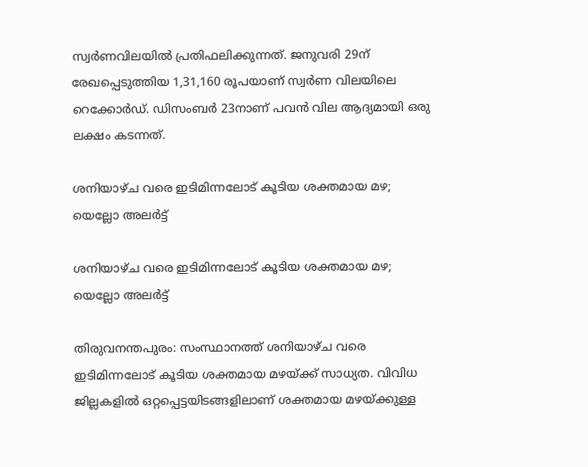സ്വര്‍ണവിലയില്‍ പ്രതിഫലിക്കുന്നത്. ജനുവരി 29ന് രേഖപ്പെടുത്തിയ 1,31,160 രൂപയാണ് സ്വര്‍ണ വിലയിലെ റെക്കോര്‍ഡ്. ഡിസംബര്‍ 23നാണ് പവന്‍ വില ആദ്യമായി ഒരു ലക്ഷം കടന്നത്.

ശനിയാഴ്ച വരെ ഇടിമിന്നലോട് കൂടിയ ശക്തമായ മഴ; യെല്ലോ അലര്‍ട്ട്

ശനിയാഴ്ച വരെ ഇടിമിന്നലോട് കൂടിയ ശക്തമായ മഴ; യെല്ലോ അലര്‍ട്ട്

തിരുവനന്തപുരം: സംസ്ഥാനത്ത് ശനിയാഴ്ച വരെ ഇടിമിന്നലോട് കൂടിയ ശക്തമായ മഴയ്ക്ക് സാധ്യത. വിവിധ ജില്ലകളില്‍ ഒറ്റപ്പെട്ടയിടങ്ങളിലാണ് ശക്തമായ മഴയ്ക്കുള്ള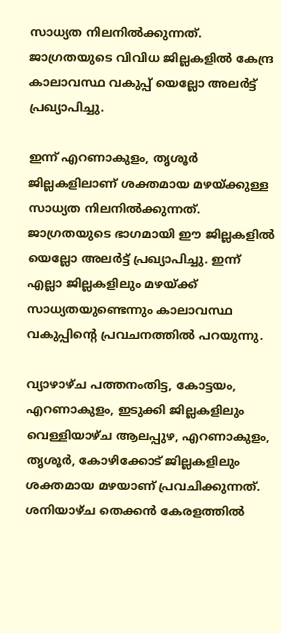സാധ്യത നിലനില്‍ക്കുന്നത്. ജാഗ്രതയുടെ വിവിധ ജില്ലകളില്‍ കേന്ദ്ര കാലാവസ്ഥ വകുപ്പ് യെല്ലോ അലര്‍ട്ട് പ്രഖ്യാപിച്ചു.

ഇന്ന് എറണാകുളം, തൃശൂര്‍ ജില്ലകളിലാണ് ശക്തമായ മഴയ്ക്കുള്ള സാധ്യത നിലനില്‍ക്കുന്നത്. ജാഗ്രതയുടെ ഭാഗമായി ഈ ജില്ലകളില്‍ യെല്ലോ അലര്‍ട്ട് പ്രഖ്യാപിച്ചു. ഇന്ന് എല്ലാ ജില്ലകളിലും മഴയ്ക്ക് സാധ്യതയുണ്ടെന്നും കാലാവസ്ഥ വകുപ്പിന്റെ പ്രവചനത്തില്‍ പറയുന്നു.

വ്യാഴാഴ്ച പത്തനംതിട്ട, കോട്ടയം, എറണാകുളം, ഇടുക്കി ജില്ലകളിലും വെള്ളിയാഴ്ച ആലപ്പുഴ, എറണാകുളം, തൃശൂര്‍, കോഴിക്കോട് ജില്ലകളിലും ശക്തമായ മഴയാണ് പ്രവചിക്കുന്നത്. ശനിയാഴ്ച തെക്കന്‍ കേരളത്തില്‍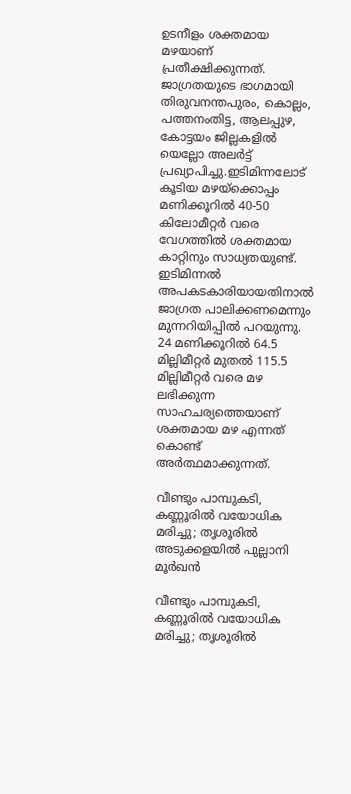ഉടനീളം ശക്തമായ മഴയാണ് പ്രതീക്ഷിക്കുന്നത്. ജാഗ്രതയുടെ ഭാഗമായി തിരുവനന്തപുരം, കൊല്ലം, പത്തനംതിട്ട, ആലപ്പുഴ, കോട്ടയം ജില്ലകളില്‍ യെല്ലോ അലര്‍ട്ട് പ്രഖ്യാപിച്ചു.ഇടിമിന്നലോട് കൂടിയ മഴയ്ക്കൊപ്പം മണിക്കൂറില്‍ 40-50 കിലോമീറ്റര്‍ വരെ വേഗത്തില്‍ ശക്തമായ കാറ്റിനും സാധ്യതയുണ്ട്. ഇടിമിന്നല്‍ അപകടകാരിയായതിനാല്‍ ജാഗ്രത പാലിക്കണമെന്നും മുന്നറിയിപ്പില്‍ പറയുന്നു. 24 മണിക്കൂറില്‍ 64.5 മില്ലിമീറ്റര്‍ മുതല്‍ 115.5 മില്ലിമീറ്റര്‍ വരെ മഴ ലഭിക്കുന്ന സാഹചര്യത്തെയാണ് ശക്തമായ മഴ എന്നത് കൊണ്ട് അര്‍ത്ഥമാക്കുന്നത്.

വീണ്ടും പാമ്പുകടി, കണ്ണൂരില്‍ വയോധിക മരിച്ചു; തൃശൂരില്‍ അടുക്കളയില്‍ പുല്ലാനി മൂര്‍ഖന്‍

വീണ്ടും പാമ്പുകടി, കണ്ണൂരില്‍ വയോധിക മരിച്ചു; തൃശൂരില്‍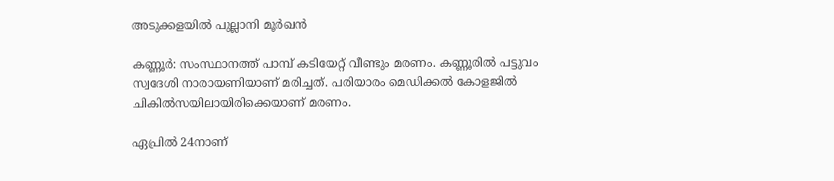അടുക്കളയില്‍ പുല്ലാനി മൂര്‍ഖന്‍

കണ്ണൂര്‍: സംസ്ഥാനത്ത് പാമ്പ് കടിയേറ്റ് വീണ്ടും മരണം. കണ്ണൂരില്‍ പട്ടുവം സ്വദേശി നാരായണിയാണ് മരിച്ചത്. പരിയാരം മെഡിക്കല്‍ കോളജില്‍ ചികില്‍സയിലായിരിക്കെയാണ് മരണം.

ഏപ്രില്‍ 24നാണ്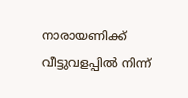നാരായണിക്ക് വീട്ടുവളപ്പില്‍ നിന്ന്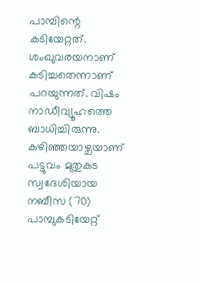പാമ്പിന്റെ കടിയേറ്റത്. ശംഖുവരയനാണ് കടിച്ചതെന്നാണ് പറയുന്നത്. വിഷം നാഡീവ്യൂഹത്തെ ബാധിച്ചിരുന്നു. കഴിഞ്ഞയാഴ്ചയാണ് പട്ടുവം മുതുകട സ്വദേശിയായ നബീസ (70) പാമ്പുകടിയേറ്റ്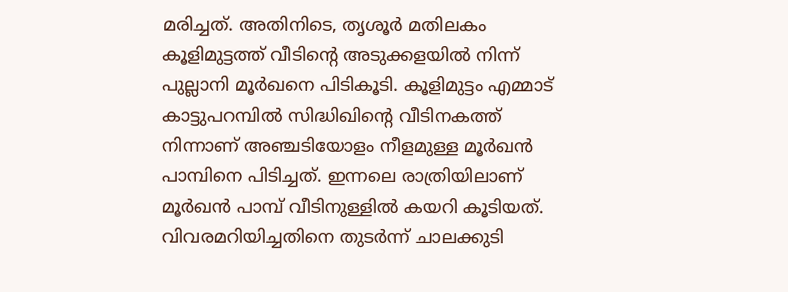മരിച്ചത്. അതിനിടെ, തൃശൂര്‍ മതിലകം കൂളിമുട്ടത്ത് വീടിന്റെ അടുക്കളയില്‍ നിന്ന് പുല്ലാനി മൂര്‍ഖനെ പിടികൂടി. കൂളിമുട്ടം എമ്മാട് കാട്ടുപറമ്പില്‍ സിദ്ധിഖിന്റെ വീടിനകത്ത് നിന്നാണ് അഞ്ചടിയോളം നീളമുള്ള മൂര്‍ഖന്‍ പാമ്പിനെ പിടിച്ചത്. ഇന്നലെ രാത്രിയിലാണ് മൂര്‍ഖന്‍ പാമ്പ് വീടിനുള്ളില്‍ കയറി കൂടിയത്. വിവരമറിയിച്ചതിനെ തുടര്‍ന്ന് ചാലക്കുടി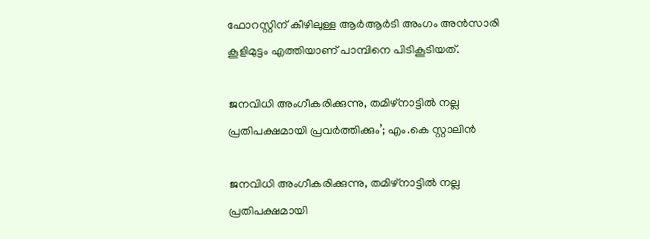ഫോറസ്റ്റിന് കീഴിലുള്ള ആര്‍ആര്‍ടി അംഗം അന്‍സാരി കൂളിമുട്ടം എത്തിയാണ് പാമ്പിനെ പിടികൂടിയത്.

ജനവിധി അംഗീകരിക്കുന്നു, തമിഴ്‌നാട്ടില്‍ നല്ല പ്രതിപക്ഷമായി പ്രവര്‍ത്തിക്കും’; എം.കെ സ്റ്റാലിന്‍

ജനവിധി അംഗീകരിക്കുന്നു, തമിഴ്‌നാട്ടില്‍ നല്ല പ്രതിപക്ഷമായി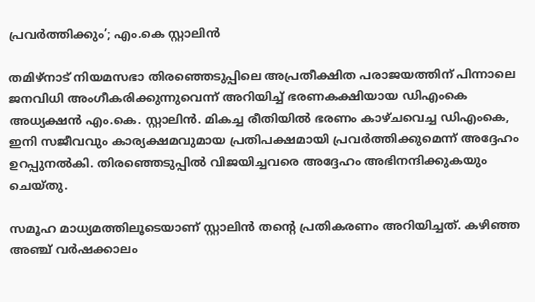പ്രവര്‍ത്തിക്കും’; എം.കെ സ്റ്റാലിന്‍

തമിഴ്നാട് നിയമസഭാ തിരഞ്ഞെടുപ്പിലെ അപ്രതീക്ഷിത പരാജയത്തിന് പിന്നാലെ ജനവിധി അംഗീകരിക്കുന്നുവെന്ന് അറിയിച്ച് ഭരണകക്ഷിയായ ഡിഎംകെ അധ്യക്ഷന്‍ എം.കെ. സ്റ്റാലിന്‍. മികച്ച രീതിയില്‍ ഭരണം കാഴ്ചവെച്ച ഡിഎംകെ, ഇനി സജീവവും കാര്യക്ഷമവുമായ പ്രതിപക്ഷമായി പ്രവര്‍ത്തിക്കുമെന്ന് അദ്ദേഹം ഉറപ്പുനല്‍കി. തിരഞ്ഞെടുപ്പില്‍ വിജയിച്ചവരെ അദ്ദേഹം അഭിനന്ദിക്കുകയും ചെയ്തു.

സമൂഹ മാധ്യമത്തിലൂടെയാണ് സ്റ്റാലിന്‍ തന്റെ പ്രതികരണം അറിയിച്ചത്. കഴിഞ്ഞ അഞ്ച് വര്‍ഷക്കാലം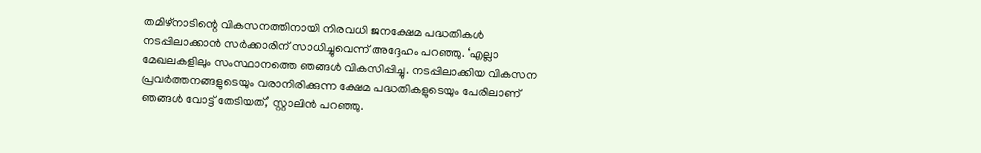തമിഴ്നാടിന്റെ വികസനത്തിനായി നിരവധി ജനക്ഷേമ പദ്ധതികള്‍ നടപ്പിലാക്കാന്‍ സര്‍ക്കാരിന് സാധിച്ചുവെന്ന് അദ്ദേഹം പറഞ്ഞു. ‘എല്ലാ മേഖലകളിലും സംസ്ഥാനത്തെ ഞങ്ങള്‍ വികസിപ്പിച്ചു. നടപ്പിലാക്കിയ വികസന പ്രവര്‍ത്തനങ്ങളുടെയും വരാനിരിക്കുന്ന ക്ഷേമ പദ്ധതികളുടെയും പേരിലാണ് ഞങ്ങള്‍ വോട്ട് തേടിയത്,’ സ്റ്റാലിന്‍ പറഞ്ഞു.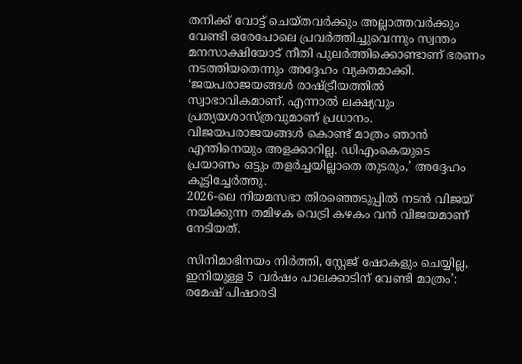തനിക്ക് വോട്ട് ചെയ്തവര്‍ക്കും അല്ലാത്തവര്‍ക്കും വേണ്ടി ഒരേപോലെ പ്രവര്‍ത്തിച്ചുവെന്നും സ്വന്തം മനസാക്ഷിയോട് നീതി പുലര്‍ത്തിക്കൊണ്ടാണ് ഭരണം നടത്തിയതെന്നും അദ്ദേഹം വ്യക്തമാക്കി. ‘ജയപരാജയങ്ങള്‍ രാഷ്ട്രീയത്തില്‍ സ്വാഭാവികമാണ്. എന്നാല്‍ ലക്ഷ്യവും പ്രത്യയശാസ്ത്രവുമാണ് പ്രധാനം. വിജയപരാജയങ്ങള്‍ കൊണ്ട് മാത്രം ഞാന്‍ എന്തിനെയും അളക്കാറില്ല. ഡിഎംകെയുടെ പ്രയാണം ഒട്ടും തളര്‍ച്ചയില്ലാതെ തുടരും,’ അദ്ദേഹം കൂട്ടിച്ചേര്‍ത്തു.
2026-ലെ നിയമസഭാ തിരഞ്ഞെടുപ്പില്‍ നടന്‍ വിജയ് നയിക്കുന്ന തമിഴക വെട്രി കഴകം വന്‍ വിജയമാണ് നേടിയത്.

സിനിമാഭിനയം നിർത്തി, സ്റ്റേജ് ഷോകളും ചെയ്യില്ല, ഇനിയുള്ള 5 വർഷം പാലക്കാടിന് വേണ്ടി മാത്രം’: രമേഷ് പിഷാരടി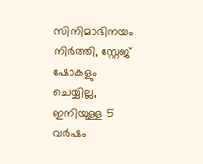സിനിമാഭിനയം നിർത്തി, സ്റ്റേജ് ഷോകളും ചെയ്യില്ല, ഇനിയുള്ള 5 വർഷം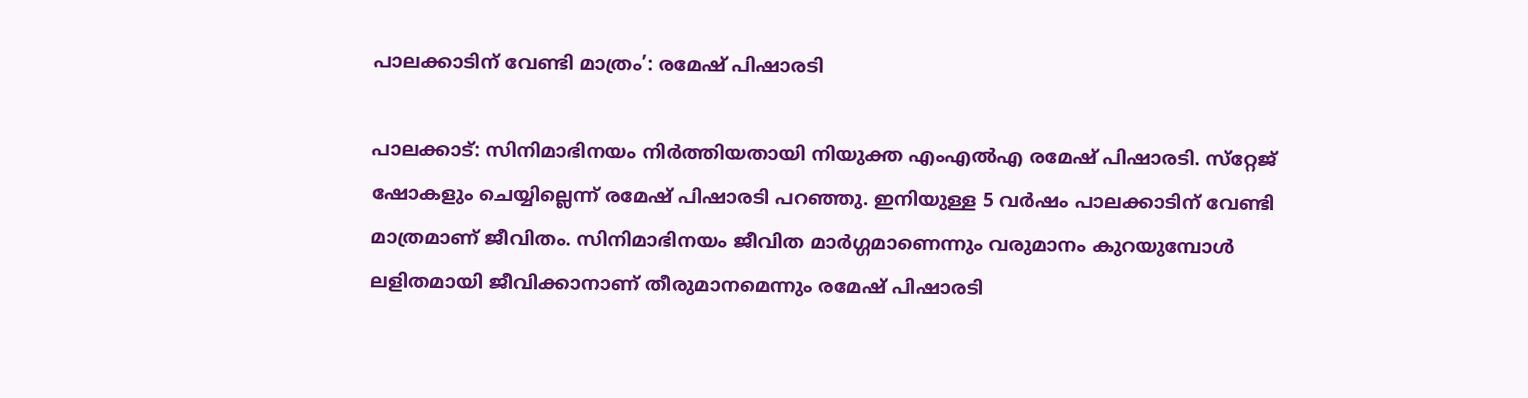പാലക്കാടിന് വേണ്ടി മാത്രം’: രമേഷ് പിഷാരടി

പാലക്കാട്: സിനിമാഭിനയം നിർത്തിയതായി നിയുക്ത എംഎൽഎ രമേഷ് പിഷാരടി. സ്‌റ്റേജ് ഷോകളും ചെയ്യില്ലെന്ന് രമേഷ് പിഷാരടി പറഞ്ഞു. ഇനിയുള്ള 5 വർഷം പാലക്കാടിന് വേണ്ടി മാത്രമാണ് ജീവിതം. സിനിമാഭിനയം ജീവിത മാർഗ്ഗമാണെന്നും വരുമാനം കുറയുമ്പോൾ ലളിതമായി ജീവിക്കാനാണ് തീരുമാനമെന്നും രമേഷ് പിഷാരടി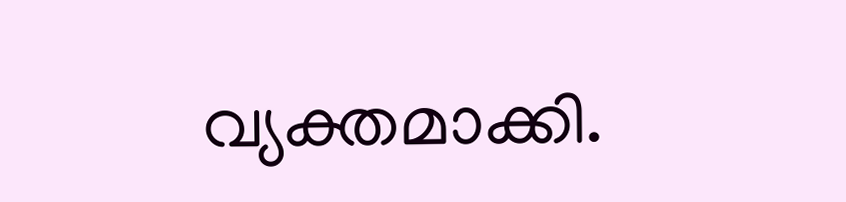വ്യക്തമാക്കി.